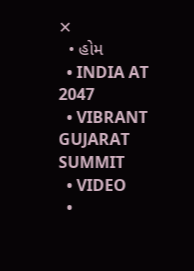✕
  • હોમ
  • INDIA AT 2047
  • VIBRANT GUJARAT SUMMIT
  • VIDEO
  •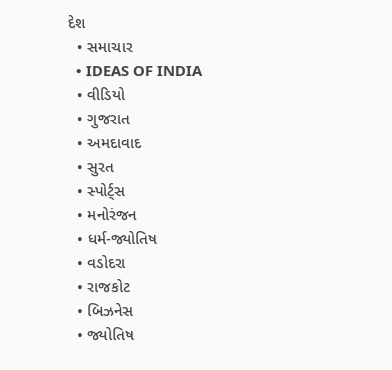દેશ
  • સમાચાર
  • IDEAS OF INDIA
  • વીડિયો
  • ગુજરાત
  • અમદાવાદ
  • સુરત
  • સ્પોર્ટ્સ
  • મનોરંજન
  • ધર્મ-જ્યોતિષ
  • વડોદરા
  • રાજકોટ
  • બિઝનેસ
  • જ્યોતિષ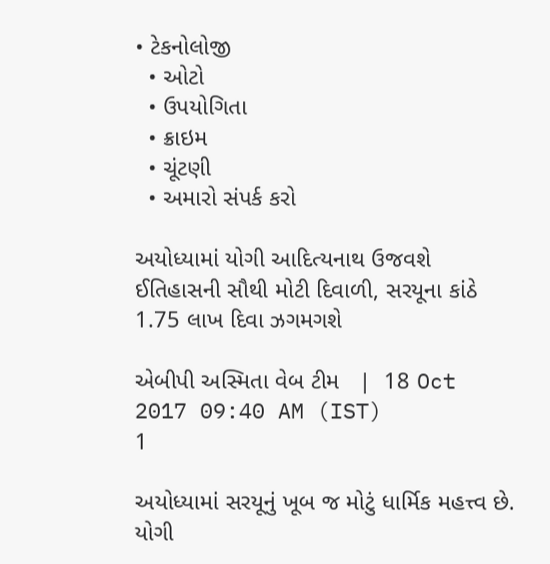• ટેકનોલોજી
  • ઓટો
  • ઉપયોગિતા
  • ક્રાઇમ
  • ચૂંટણી
  • અમારો સંપર્ક કરો

અયોધ્યામાં યોગી આદિત્યનાથ ઉજવશે ઈતિહાસની સૌથી મોટી દિવાળી, સરયૂના કાંઠે 1.75 લાખ દિવા ઝગમગશે

એબીપી અસ્મિતા વેબ ટીમ   |  18 Oct 2017 09:40 AM (IST)
1

અયોધ્યામાં સરયૂનું ખૂબ જ મોટું ધાર્મિક મહત્ત્વ છે. યોગી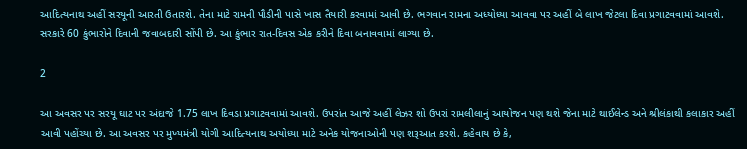આદિત્યનાથ અહીં સરયૂની આરતી ઉતારશે. તેના માટે રામની પૌડીની પાસે ખાસ તૈયારી કરવામાં આવી છે. ભગવાન રામના અધ્યોધ્યા આવવા પર અહીં બે લાખ જેટલા દિવા પ્રગાટવવામાં આવશે. સરકારે 60 કુંભારોને દિવાની જવાબદારી સોંપી છે. આ કુંભાર રાત-દિવસ એક કરીને દિવા બનાવવામાં લાગ્યા છે.

2

આ અવસર પર સરયૂ ઘાટ પર અંદાજે 1.75 લાખ દિવડા પ્રગાટવવામાં આવશે. ઉપરાંત આજે અહીં લેઝર શો ઉપરાં રામલીલાનું આયોજન પણ થશે જેના માટે થાઈલેન્ડ અને શ્રીલંકાથી કલાકાર અહીં આવી પહોંચ્યા છે. આ અવસર પર મુખ્યમંત્રી યોગી આદિત્યનાથ અયોધ્યા માટે અનેક યોજનાઓની પણ શરૂઆત કરશે. કહેવાય છે કે,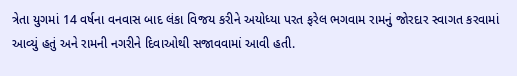ત્રેતા યુગમાં 14 વર્ષના વનવાસ બાદ લંકા વિજય કરીને અયોધ્યા પરત ફરેલ ભગવામ રામનું જોરદાર સ્વાગત કરવામાં આવ્યું હતું અને રામની નગરીને દિવાઓથી સજાવવામાં આવી હતી.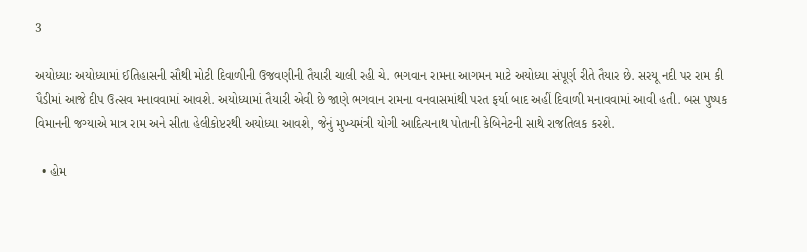3

અયોધ્યાઃ અયોધ્યામાં ઈતિહાસની સૌથી મોટી દિવાળીની ઉજવણીની તૈયારી ચાલી રહી ચે. ભગવાન રામના આગમન માટે અયોધ્યા સંપૂર્ણ રીતે તૈયાર છે. સરયૂ નદી પર રામ કી પૈડીમાં આજે દીપ ઉત્સવ મનાવવામાં આવશે. અયોધ્યામાં તૈયારી એવી છે જાણે ભગવાન રામના વનવાસમાંથી પરત ફર્યા બાદ અહીં દિવાળી મનાવવામાં આવી હતી. બસ પુષ્પક વિમાનની જગ્યાએ માત્ર રામ અને સીતા હેલીકોપ્ટરથી અયોધ્યા આવશે, જેનું મુખ્યમંત્રી યોગી આદિત્યનાથ પોતાની કેબિનેટની સાથે રાજતિલક કરશે.

  • હોમ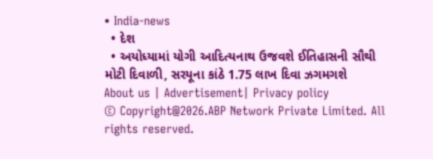• India-news
  • દેશ
  • અયોધ્યામાં યોગી આદિત્યનાથ ઉજવશે ઈતિહાસની સૌથી મોટી દિવાળી, સરયૂના કાંઠે 1.75 લાખ દિવા ઝગમગશે
About us | Advertisement| Privacy policy
© Copyright@2026.ABP Network Private Limited. All rights reserved.